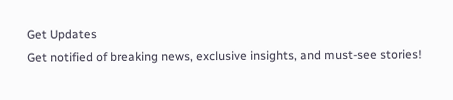Get Updates
Get notified of breaking news, exclusive insights, and must-see stories!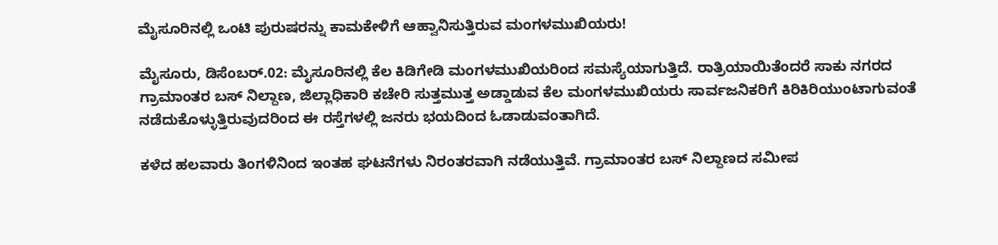ಮೈಸೂರಿನಲ್ಲಿ ಒಂಟಿ ಪುರುಷರನ್ನು ಕಾಮಕೇಳಿಗೆ ಆಹ್ವಾನಿಸುತ್ತಿರುವ ಮಂಗಳಮುಖಿಯರು!

ಮೈಸೂರು, ಡಿಸೆಂಬರ್.02: ಮೈಸೂರಿನಲ್ಲಿ ಕೆಲ ಕಿಡಿಗೇಡಿ ಮಂಗಳಮುಖಿಯರಿಂದ ಸಮಸ್ಯೆಯಾಗುತ್ತಿದೆ. ರಾತ್ರಿಯಾಯಿತೆಂದರೆ ಸಾಕು ನಗರದ ಗ್ರಾಮಾಂತರ ಬಸ್ ನಿಲ್ದಾಣ, ಜಿಲ್ಲಾಧಿಕಾರಿ ಕಚೇರಿ ಸುತ್ತಮುತ್ತ ಅಡ್ಡಾಡುವ ಕೆಲ ಮಂಗಳಮುಖಿಯರು ಸಾರ್ವಜನಿಕರಿಗೆ ಕಿರಿಕಿರಿಯುಂಟಾಗುವಂತೆ ನಡೆದುಕೊಳ್ಳುತ್ತಿರುವುದರಿಂದ ಈ ರಸ್ತೆಗಳಲ್ಲಿ ಜನರು ಭಯದಿಂದ ಓಡಾಡುವಂತಾಗಿದೆ.

ಕಳೆದ ಹಲವಾರು ತಿಂಗಳಿನಿಂದ ಇಂತಹ ಘಟನೆಗಳು ನಿರಂತರವಾಗಿ ನಡೆಯುತ್ತಿವೆ. ಗ್ರಾಮಾಂತರ ಬಸ್ ನಿಲ್ದಾಣದ ಸಮೀಪ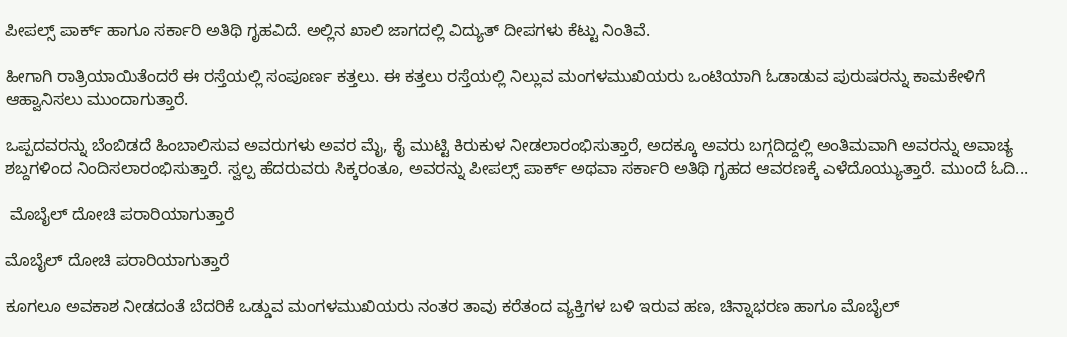ಪೀಪಲ್ಸ್ ಪಾರ್ಕ್ ಹಾಗೂ ಸರ್ಕಾರಿ ಅತಿಥಿ ಗೃಹವಿದೆ. ಅಲ್ಲಿನ ಖಾಲಿ ಜಾಗದಲ್ಲಿ ವಿದ್ಯುತ್ ದೀಪಗಳು ಕೆಟ್ಟು ನಿಂತಿವೆ.

ಹೀಗಾಗಿ ರಾತ್ರಿಯಾಯಿತೆಂದರೆ ಈ ರಸ್ತೆಯಲ್ಲಿ ಸಂಪೂರ್ಣ ಕತ್ತಲು. ಈ ಕತ್ತಲು ರಸ್ತೆಯಲ್ಲಿ ನಿಲ್ಲುವ ಮಂಗಳಮುಖಿಯರು ಒಂಟಿಯಾಗಿ ಓಡಾಡುವ ಪುರುಷರನ್ನು ಕಾಮಕೇಳಿಗೆ ಆಹ್ವಾನಿಸಲು ಮುಂದಾಗುತ್ತಾರೆ.

ಒಪ್ಪದವರನ್ನು ಬೆಂಬಿಡದೆ ಹಿಂಬಾಲಿಸುವ ಅವರುಗಳು ಅವರ ಮೈ, ಕೈ ಮುಟ್ಟಿ ಕಿರುಕುಳ ನೀಡಲಾರಂಭಿಸುತ್ತಾರೆ, ಅದಕ್ಕೂ ಅವರು ಬಗ್ಗದಿದ್ದಲ್ಲಿ ಅಂತಿಮವಾಗಿ ಅವರನ್ನು ಅವಾಚ್ಯ ಶಬ್ದಗಳಿಂದ ನಿಂದಿಸಲಾರಂಭಿಸುತ್ತಾರೆ. ಸ್ವಲ್ಪ ಹೆದರುವರು ಸಿಕ್ಕರಂತೂ, ಅವರನ್ನು ಪೀಪಲ್ಸ್ ಪಾರ್ಕ್ ಅಥವಾ ಸರ್ಕಾರಿ ಅತಿಥಿ ಗೃಹದ ಆವರಣಕ್ಕೆ ಎಳೆದೊಯ್ಯುತ್ತಾರೆ. ಮುಂದೆ ಓದಿ...

 ಮೊಬೈಲ್ ದೋಚಿ ಪರಾರಿಯಾಗುತ್ತಾರೆ

ಮೊಬೈಲ್ ದೋಚಿ ಪರಾರಿಯಾಗುತ್ತಾರೆ

ಕೂಗಲೂ ಅವಕಾಶ ನೀಡದಂತೆ ಬೆದರಿಕೆ ಒಡ್ಡುವ ಮಂಗಳಮುಖಿಯರು ನಂತರ ತಾವು ಕರೆತಂದ ವ್ಯಕ್ತಿಗಳ ಬಳಿ ಇರುವ ಹಣ, ಚಿನ್ನಾಭರಣ ಹಾಗೂ ಮೊಬೈಲ್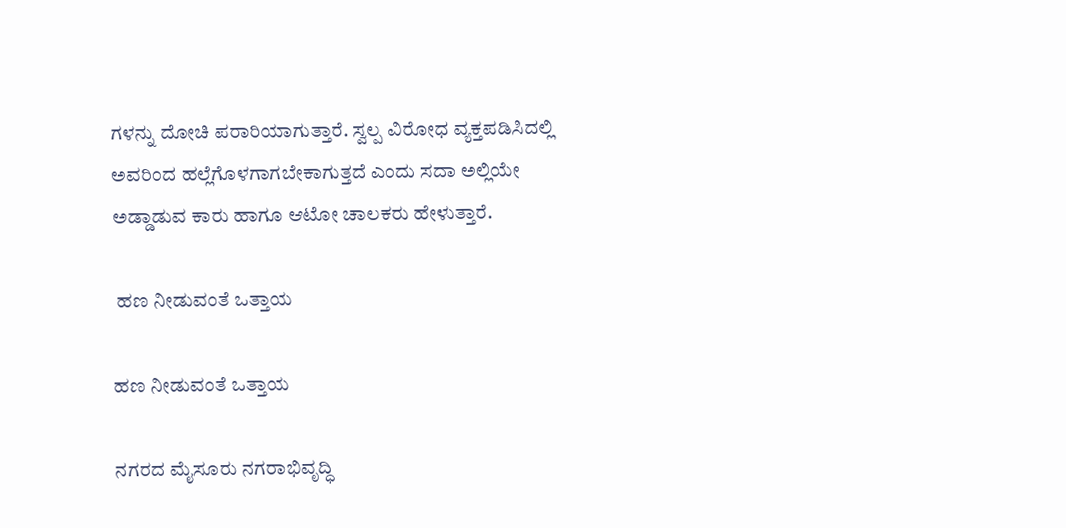ಗಳನ್ನು ದೋಚಿ ಪರಾರಿಯಾಗುತ್ತಾರೆ. ಸ್ವಲ್ಪ ವಿರೋಧ ವ್ಯಕ್ತಪಡಿಸಿದಲ್ಲಿ ಅವರಿಂದ ಹಲ್ಲೆಗೊಳಗಾಗಬೇಕಾಗುತ್ತದೆ ಎಂದು ಸದಾ ಅಲ್ಲಿಯೇ ಅಡ್ಡಾಡುವ ಕಾರು ಹಾಗೂ ಆಟೋ ಚಾಲಕರು ಹೇಳುತ್ತಾರೆ.

 ಹಣ ನೀಡುವಂತೆ ಒತ್ತಾಯ

ಹಣ ನೀಡುವಂತೆ ಒತ್ತಾಯ

ನಗರದ ಮೈಸೂರು ನಗರಾಭಿವೃದ್ಧಿ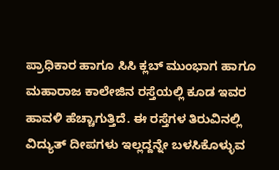ಪ್ರಾಧಿಕಾರ ಹಾಗೂ ಸಿಸಿ ಕ್ಲಬ್ ಮುಂಭಾಗ ಹಾಗೂ ಮಹಾರಾಜ ಕಾಲೇಜಿನ ರಸ್ತೆಯಲ್ಲಿ ಕೂಡ ಇವರ ಹಾವಳಿ ಹೆಚ್ಚಾಗುತ್ತಿದೆ. ಈ ರಸ್ತೆಗಳ ತಿರುವಿನಲ್ಲಿ ವಿದ್ಯುತ್ ದೀಪಗಳು ಇಲ್ಲದ್ದನ್ನೇ ಬಳಸಿಕೊಳ್ಳುವ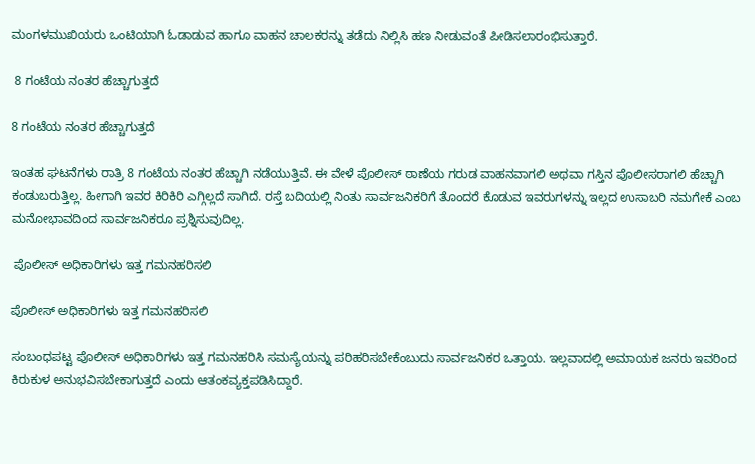ಮಂಗಳಮುಖಿಯರು ಒಂಟಿಯಾಗಿ ಓಡಾಡುವ ಹಾಗೂ ವಾಹನ ಚಾಲಕರನ್ನು ತಡೆದು ನಿಲ್ಲಿಸಿ ಹಣ ನೀಡುವಂತೆ ಪೀಡಿಸಲಾರಂಭಿಸುತ್ತಾರೆ.

 8 ಗಂಟೆಯ ನಂತರ ಹೆಚ್ಚಾಗುತ್ತದೆ

8 ಗಂಟೆಯ ನಂತರ ಹೆಚ್ಚಾಗುತ್ತದೆ

ಇಂತಹ ಘಟನೆಗಳು ರಾತ್ರಿ 8 ಗಂಟೆಯ ನಂತರ ಹೆಚ್ಚಾಗಿ ನಡೆಯುತ್ತಿವೆ. ಈ ವೇಳೆ ಪೊಲೀಸ್ ಠಾಣೆಯ ಗರುಡ ವಾಹನವಾಗಲಿ ಅಥವಾ ಗಸ್ತಿನ ಪೊಲೀಸರಾಗಲಿ ಹೆಚ್ಚಾಗಿ ಕಂಡುಬರುತ್ತಿಲ್ಲ. ಹೀಗಾಗಿ ಇವರ ಕಿರಿಕಿರಿ ಎಗ್ಗಿಲ್ಲದೆ ಸಾಗಿದೆ. ರಸ್ತೆ ಬದಿಯಲ್ಲಿ ನಿಂತು ಸಾರ್ವಜನಿಕರಿಗೆ ತೊಂದರೆ ಕೊಡುವ ಇವರುಗಳನ್ನು ಇಲ್ಲದ ಉಸಾಬರಿ ನಮಗೇಕೆ ಎಂಬ ಮನೋಭಾವದಿಂದ ಸಾರ್ವಜನಿಕರೂ ಪ್ರಶ್ನಿಸುವುದಿಲ್ಲ.

 ಪೊಲೀಸ್ ಅಧಿಕಾರಿಗಳು ಇತ್ತ ಗಮನಹರಿಸಲಿ

ಪೊಲೀಸ್ ಅಧಿಕಾರಿಗಳು ಇತ್ತ ಗಮನಹರಿಸಲಿ

ಸಂಬಂಧಪಟ್ಟ ಪೊಲೀಸ್ ಅಧಿಕಾರಿಗಳು ಇತ್ತ ಗಮನಹರಿಸಿ ಸಮಸ್ಯೆಯನ್ನು ಪರಿಹರಿಸಬೇಕೆಂಬುದು ಸಾರ್ವಜನಿಕರ ಒತ್ತಾಯ. ಇಲ್ಲವಾದಲ್ಲಿ ಅಮಾಯಕ ಜನರು ಇವರಿಂದ ಕಿರುಕುಳ ಅನುಭವಿಸಬೇಕಾಗುತ್ತದೆ ಎಂದು ಆತಂಕವ್ಯಕ್ತಪಡಿಸಿದ್ದಾರೆ.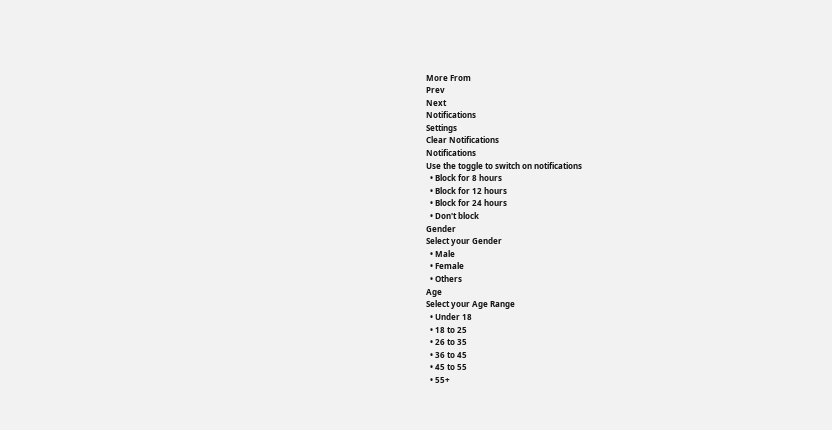More From
Prev
Next
Notifications
Settings
Clear Notifications
Notifications
Use the toggle to switch on notifications
  • Block for 8 hours
  • Block for 12 hours
  • Block for 24 hours
  • Don't block
Gender
Select your Gender
  • Male
  • Female
  • Others
Age
Select your Age Range
  • Under 18
  • 18 to 25
  • 26 to 35
  • 36 to 45
  • 45 to 55
  • 55+